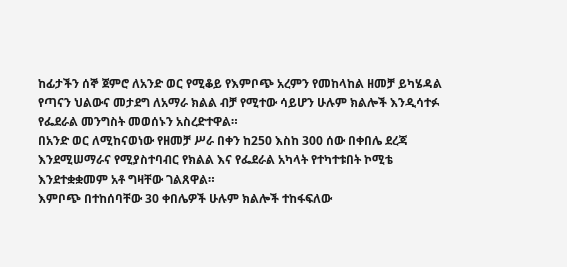ከፊታችን ሰኞ ጀምሮ ለአንድ ወር የሚቆይ የእምቦጭ አረምን የመከላከል ዘመቻ ይካሄዳል
የጣናን ህልውና መታደግ ለአማራ ክልል ብቻ የሚተው ሳይሆን ሁሉም ክልሎች እንዲሳተፉ የፌደራል መንግስት መወሰኑን አስረድተዋል።
በአንድ ወር ለሚከናወነው የዘመቻ ሥራ በቀን ከ250 እስከ 300 ሰው በቀበሌ ደረጃ እንደሚሠማራና የሚያስተባብር የክልል እና የፌደራል አካላት የተካተቱበት ኮሚቴ እንደተቋቋመም አቶ ግዛቸው ገልጸዋል።
እምቦጭ በተከሰባቸው 30 ቀበሌዎች ሁሉም ክልሎች ተከፋፍለው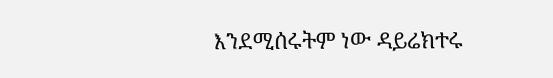እንደሚሰሩትም ነው ዳይሬክተሩ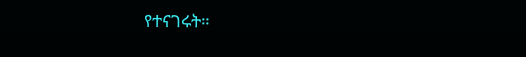የተናገሩት።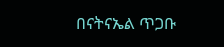በናትናኤል ጥጋቡ